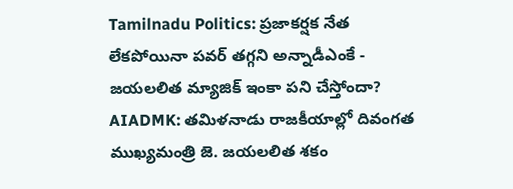Tamilnadu Politics: ప్రజాకర్షక నేత లేకపోయినా పవర్ తగ్గని అన్నాడీఎంకే - జయలలిత మ్యాజిక్ ఇంకా పని చేస్తోందా?
AIADMK: తమిళనాడు రాజకీయాల్లో దివంగత ముఖ్యమంత్రి జె. జయలలిత శకం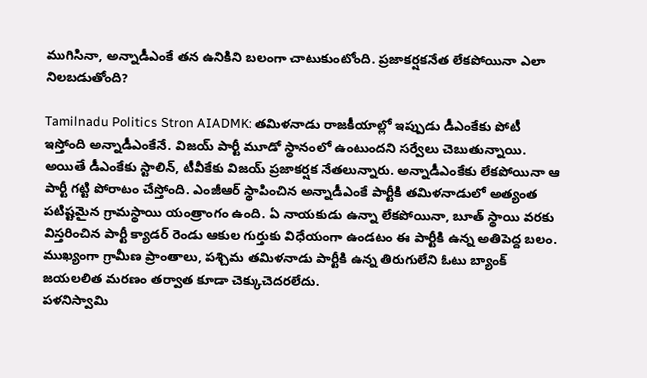ముగిసినా, అన్నాడీఎంకే తన ఉనికిని బలంగా చాటుకుంటోంది. ప్రజాకర్షకనేత లేకపోయినా ఎలా నిలబడుతోంది?

Tamilnadu Politics Stron AIADMK: తమిళనాడు రాజకీయాల్లో ఇప్పుడు డీఎంకేకు పోటీ ఇస్తోంది అన్నాడీఎంకేనే. విజయ్ పార్టీ మూడో స్థానంలో ఉంటుందని సర్వేలు చెబుతున్నాయి. అయితే డీఎంకేకు స్టాలిన్, టీవీకేకు విజయ్ ప్రజాకర్షక నేతలున్నారు. అన్నాడీఎంకేకు లేకపోయినా ఆ పార్టీ గట్టి పోరాటం చేస్తోంది. ఎంజీఆర్ స్థాపించిన అన్నాడీఎంకే పార్టీకి తమిళనాడులో అత్యంత పటిష్టమైన గ్రామస్థాయి యంత్రాంగం ఉంది. ఏ నాయకుడు ఉన్నా లేకపోయినా, బూత్ స్థాయి వరకు విస్తరించిన పార్టీ క్యాడర్ రెండు ఆకుల గుర్తుకు విధేయంగా ఉండటం ఈ పార్టీకి ఉన్న అతిపెద్ద బలం. ముఖ్యంగా గ్రామీణ ప్రాంతాలు, పశ్చిమ తమిళనాడు పార్టీకి ఉన్న తిరుగులేని ఓటు బ్యాంక్ జయలలిత మరణం తర్వాత కూడా చెక్కుచెదరలేదు.
పళనిస్వామి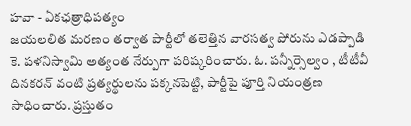హవా - ఏకఛత్రాధిపత్యం
జయలలిత మరణం తర్వాత పార్టీలో తలెత్తిన వారసత్వ పోరును ఎడప్పాడి కె. పళనిస్వామి అత్యంత నేర్పుగా పరిష్కరించారు. ఓ. పన్నీర్సెల్వం , టీటీవీ దినకరన్ వంటి ప్రత్యర్థులను పక్కనపెట్టి, పార్టీపై పూర్తి నియంత్రణ సాధించారు. ప్రస్తుతం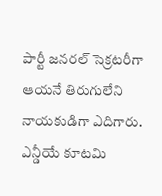పార్టీ జనరల్ సెక్రటరీగా ఆయనే తిరుగులేని నాయకుడిగా ఎదిగారు. ఎన్డీయే కూటమి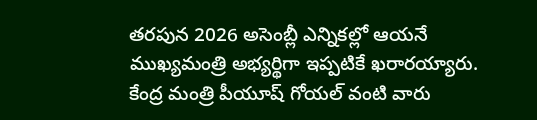తరపున 2026 అసెంబ్లీ ఎన్నికల్లో ఆయనే ముఖ్యమంత్రి అభ్యర్థిగా ఇప్పటికే ఖరారయ్యారు. కేంద్ర మంత్రి పీయూష్ గోయల్ వంటి వారు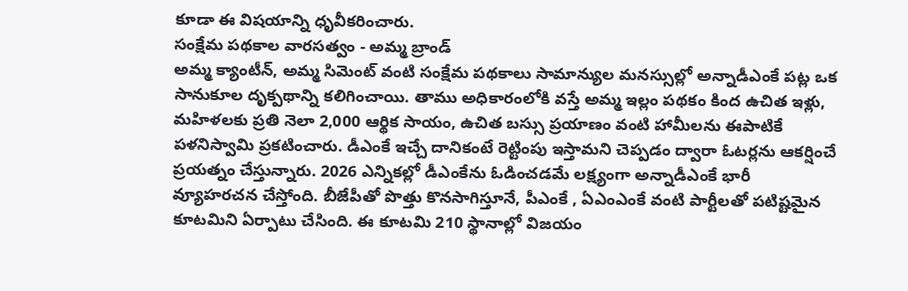కూడా ఈ విషయాన్ని ధృవీకరించారు.
సంక్షేమ పథకాల వారసత్వం - అమ్మ బ్రాండ్
అమ్మ క్యాంటీన్, అమ్మ సిమెంట్ వంటి సంక్షేమ పథకాలు సామాన్యుల మనస్సుల్లో అన్నాడీఎంకే పట్ల ఒక సానుకూల దృక్పథాన్ని కలిగించాయి. తాము అధికారంలోకి వస్తే అమ్మ ఇల్లం పథకం కింద ఉచిత ఇళ్లు, మహిళలకు ప్రతి నెలా 2,000 ఆర్థిక సాయం, ఉచిత బస్సు ప్రయాణం వంటి హామీలను ఈపాటికే పళనిస్వామి ప్రకటించారు. డీఎంకే ఇచ్చే దానికంటే రెట్టింపు ఇస్తామని చెప్పడం ద్వారా ఓటర్లను ఆకర్షించే ప్రయత్నం చేస్తున్నారు. 2026 ఎన్నికల్లో డీఎంకేను ఓడించడమే లక్ష్యంగా అన్నాడీఎంకే భారీ వ్యూహరచన చేస్తోంది. బీజేపీతో పొత్తు కొనసాగిస్తూనే, పీఎంకే , ఏఎంఎంకే వంటి పార్టీలతో పటిష్టమైన కూటమిని ఏర్పాటు చేసింది. ఈ కూటమి 210 స్థానాల్లో విజయం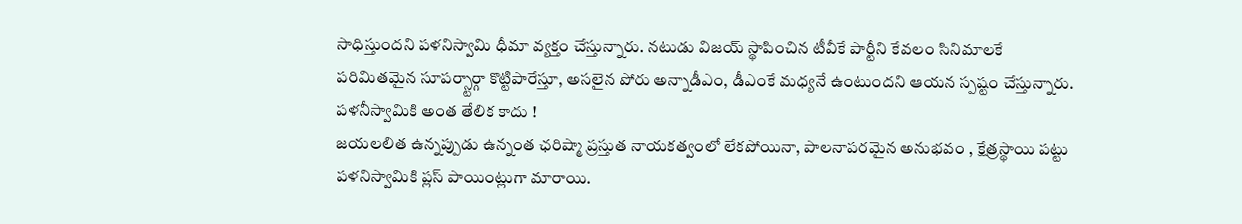సాధిస్తుందని పళనిస్వామి ధీమా వ్యక్తం చేస్తున్నారు. నటుడు విజయ్ స్థాపించిన టీవీకే పార్టీని కేవలం సినిమాలకే పరిమితమైన సూపర్స్టార్గా కొట్టిపారేస్తూ, అసలైన పోరు అన్నాడీఎం, డీఎంకే మధ్యనే ఉంటుందని ఆయన స్పష్టం చేస్తున్నారు.
పళనీస్వామికి అంత తేలిక కాదు !
జయలలిత ఉన్నప్పుడు ఉన్నంత ఛరిష్మా ప్రస్తుత నాయకత్వంలో లేకపోయినా, పాలనాపరమైన అనుభవం , క్షేత్రస్థాయి పట్టు పళనిస్వామికి ప్లస్ పాయింట్లుగా మారాయి.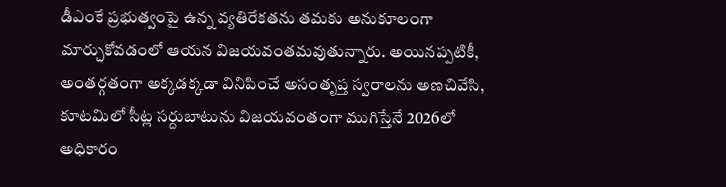డీఎంకే ప్రభుత్వంపై ఉన్న వ్యతిరేకతను తమకు అనుకూలంగా మార్చుకోవడంలో ఆయన విజయవంతమవుతున్నారు. అయినప్పటికీ, అంతర్గతంగా అక్కడక్కడా వినిపించే అసంతృప్త స్వరాలను అణచివేసి, కూటమిలో సీట్ల సర్దుబాటును విజయవంతంగా ముగిస్తేనే 2026లో అధికారం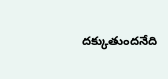దక్కుతుందనేది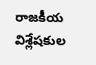రాజకీయ విశ్లేషకుల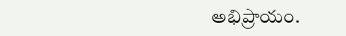అభిప్రాయం.